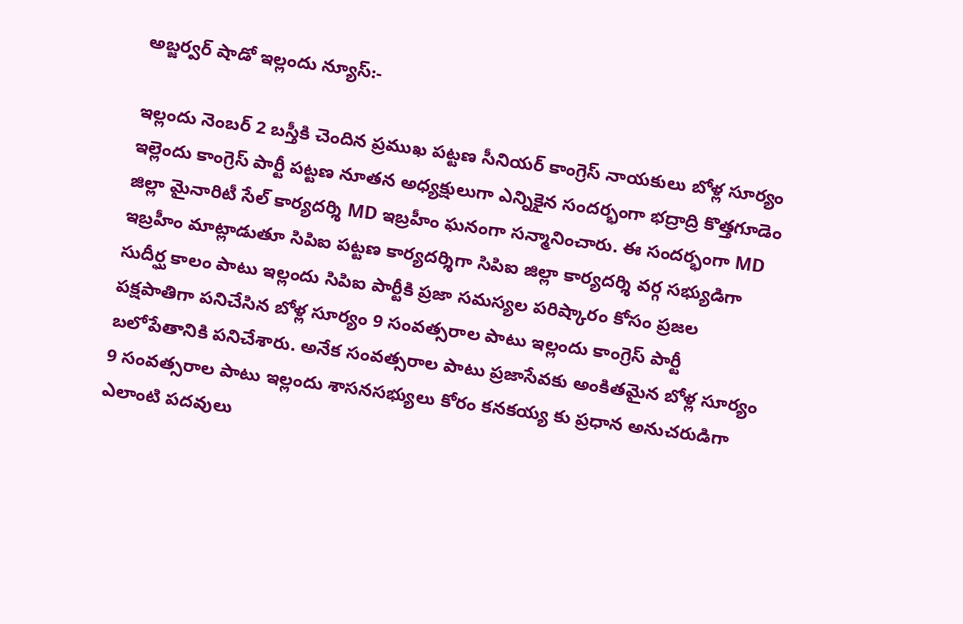అబ్జర్వర్ షాడో ఇల్లందు న్యూస్:-

ఇల్లందు నెంబర్ 2 బస్తీకి చెందిన ప్రముఖ పట్టణ సీనియర్ కాంగ్రెస్ నాయకులు బోళ్ల సూర్యం ఇల్లెందు కాంగ్రెస్ పార్టీ పట్టణ నూతన అధ్యక్షులుగా ఎన్నికైన సందర్భంగా భద్రాద్రి కొత్తగూడెం జిల్లా మైనారిటీ సేల్ కార్యదర్శి MD ఇబ్రహీం ఘనంగా సన్మానించారు. ఈ సందర్భంగా MD ఇబ్రహీం మాట్లాడుతూ సిపిఐ పట్టణ కార్యదర్శిగా సిపిఐ జిల్లా కార్యదర్శి వర్గ సభ్యుడిగా సుదీర్ఘ కాలం పాటు ఇల్లందు సిపిఐ పార్టీకి ప్రజా సమస్యల పరిష్కారం కోసం ప్రజల పక్షపాతిగా పనిచేసిన బోళ్ల సూర్యం 9 సంవత్సరాల పాటు ఇల్లందు కాంగ్రెస్ పార్టీ బలోపేతానికి పనిచేశారు. అనేక సంవత్సరాల పాటు ప్రజాసేవకు అంకితమైన బోళ్ల సూర్యం 9 సంవత్సరాల పాటు ఇల్లందు శాసనసభ్యులు కోరం కనకయ్య కు ప్రధాన అనుచరుడిగా ఎలాంటి పదవులు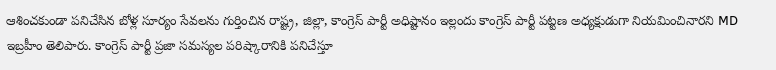ఆశించకుండా పనిచేసిన బోళ్ల సూర్యం సేవలను గుర్తించిన రాష్ట్ర, జిల్లా, కాంగ్రెస్ పార్టీ అధిష్టానం ఇల్లందు కాంగ్రెస్ పార్టీ పట్టణ అధ్యక్షుడుగా నియమించినారని MD ఇబ్రహీం తెలిపారు. కాంగ్రెస్ పార్టీ ప్రజా సమస్యల పరిష్కారానికి పనిచేస్తూ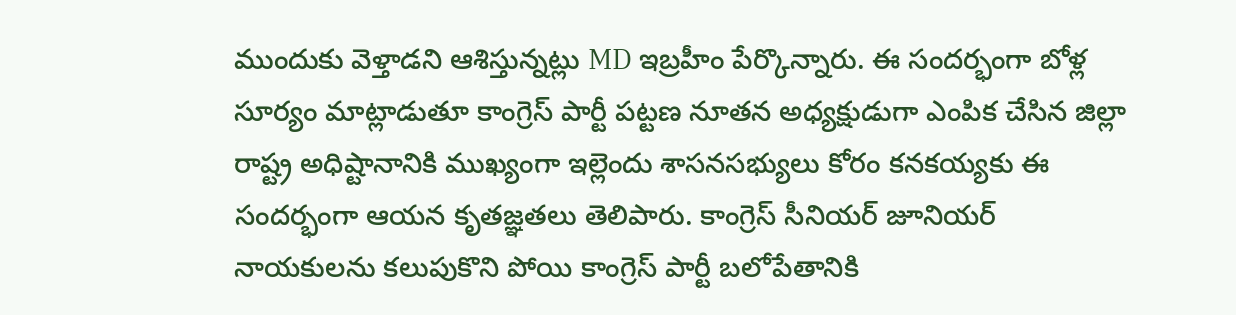ముందుకు వెళ్తాడని ఆశిస్తున్నట్లు MD ఇబ్రహీం పేర్కొన్నారు. ఈ సందర్భంగా బోళ్ల సూర్యం మాట్లాడుతూ కాంగ్రెస్ పార్టీ పట్టణ నూతన అధ్యక్షుడుగా ఎంపిక చేసిన జిల్లా రాష్ట్ర అధిష్టానానికి ముఖ్యంగా ఇల్లెందు శాసనసభ్యులు కోరం కనకయ్యకు ఈ సందర్భంగా ఆయన కృతజ్ఞతలు తెలిపారు. కాంగ్రెస్ సీనియర్ జూనియర్ నాయకులను కలుపుకొని పోయి కాంగ్రెస్ పార్టీ బలోపేతానికి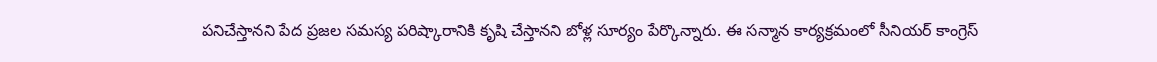పనిచేస్తానని పేద ప్రజల సమస్య పరిష్కారానికి కృషి చేస్తానని బోళ్ల సూర్యం పేర్కొన్నారు. ఈ సన్మాన కార్యక్రమంలో సీనియర్ కాంగ్రెస్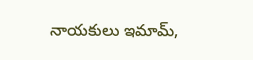నాయకులు ఇమామ్,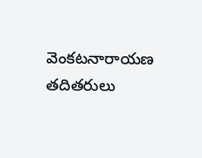వెంకటనారాయణ తదితరులు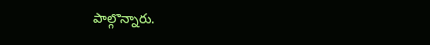పాల్గొన్నారు.